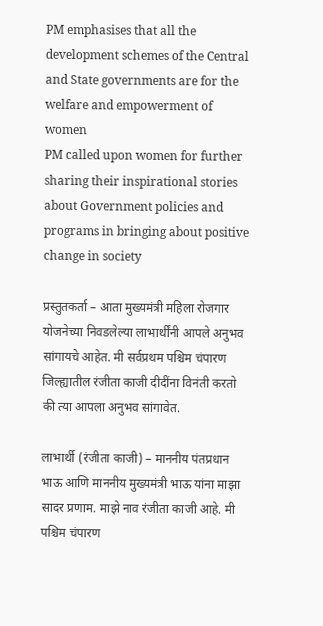PM emphasises that all the development schemes of the Central and State governments are for the welfare and empowerment of women
PM called upon women for further sharing their inspirational stories about Government policies and programs in bringing about positive change in society

प्रस्तुतकर्ता – आता मुख्यमंत्री महिला रोजगार योजनेच्या निवडलेल्या लाभार्थींनी आपले अनुभव सांगायचे आहेत. मी सर्वप्रथम पश्चिम चंपारण जिल्ह्यातील रंजीता काजी दीदींना विनंती करतो की त्या आपला अनुभव सांगावेत.

लाभार्थी (रंजीता काजी) – माननीय पंतप्रधान भाऊ आणि माननीय मुख्यमंत्री भाऊ यांना माझा सादर प्रणाम. माझे नाव रंजीता काजी आहे. मी पश्चिम चंपारण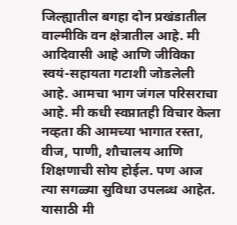जिल्ह्यातील बगहा दोन प्रखंडातील वाल्मीकि वन क्षेत्रातील आहे. मी आदिवासी आहे आणि जीविका स्वयं-सहायता गटाशी जोडलेली आहे. आमचा भाग जंगल परिसराचा आहे. मी कधी स्वप्नातही विचार केला नव्हता की आमच्या भागात रस्ता, वीज, पाणी, शौचालय आणि शिक्षणाची सोय होईल. पण आज त्या सगळ्या सुविधा उपलब्ध आहेत. यासाठी मी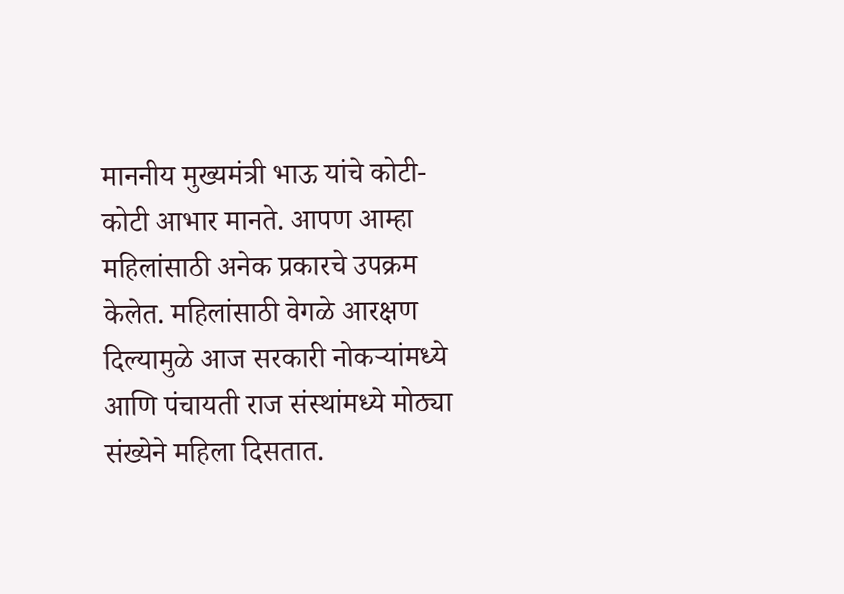माननीय मुख्यमंत्री भाऊ यांचे कोटी-कोटी आभार मानते. आपण आम्हा महिलांसाठी अनेक प्रकारचे उपक्रम केलेत. महिलांसाठी वेगळे आरक्षण दिल्यामुळे आज सरकारी नोकऱ्यांमध्ये आणि पंचायती राज संस्थांमध्ये मोठ्या संख्येने महिला दिसतात.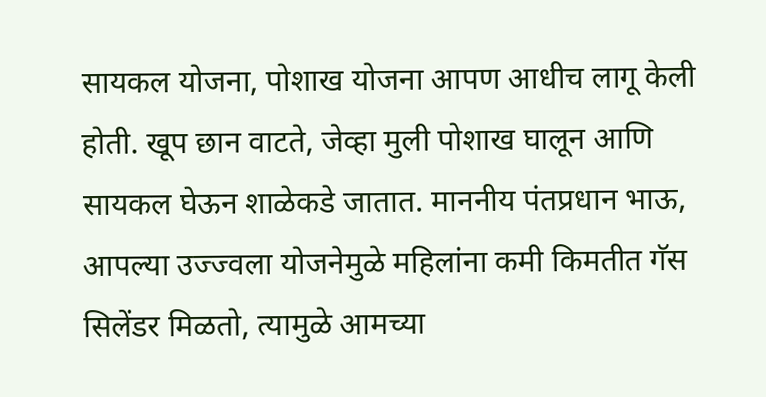सायकल योजना, पोशाख योजना आपण आधीच लागू केली होती. खूप छान वाटते, जेव्हा मुली पोशाख घालून आणि सायकल घेऊन शाळेकडे जातात. माननीय पंतप्रधान भाऊ, आपल्या उज्ज्वला योजनेमुळे महिलांना कमी किमतीत गॅस सिलेंडर मिळतो, त्यामुळे आमच्या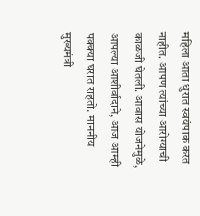महिला आता धुरात स्वयंपाक करत नाहीत. आपण त्यांच्या आरोग्याची काळजी घेतली. आवास योजनेमुळे, आपल्या आशीर्वादाने, आज आम्ही पक्क्या घरात राहतो. माननीय मुख्यमंत्री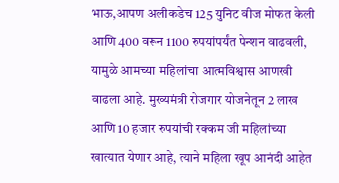भाऊ,आपण अलीकडेच 125 युनिट वीज मोफत केली आणि 400 वरून 1100 रुपयांपर्यंत पेन्शन वाढवली, यामुळे आमच्या महिलांचा आत्मविश्वास आणखी वाढला आहे. मुख्यमंत्री रोजगार योजनेतून 2 लाख आणि 10 हजार रुपयांची रक्कम जी महिलांच्या खात्यात येणार आहे, त्याने महिला खूप आनंदी आहेत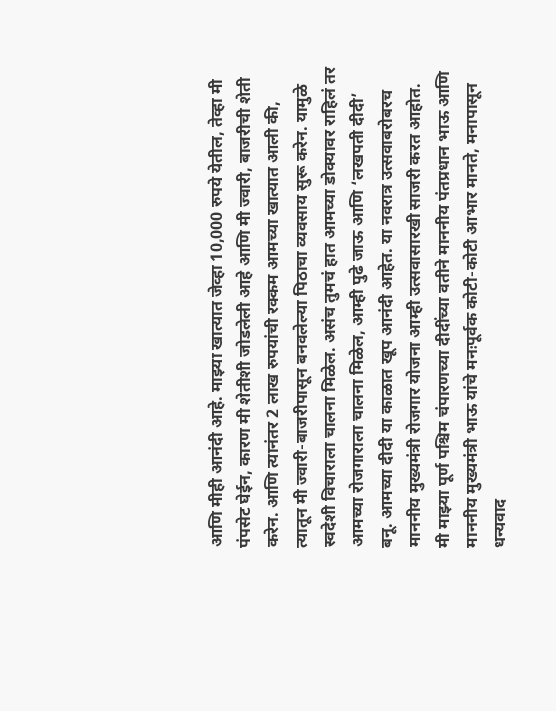आणि मीही आनंदी आहे. माझ्या खात्यात जेव्हा 10,000 रुपये येतील, तेव्हा मी पंपसेट घेईन, कारण मी शेतीशी जोडलेली आहे आणि मी ज्वारी, बाजरीची शेती करेन. आणि त्यानंतर 2 लाख रुपयांची रक्कम आमच्या खात्यात आली की, त्यातून मी ज्वारी-बाजरीपासून बनवलेल्या पिठाचा व्यवसाय सुरू करेन. यामुळे स्वदेशी विचाराला चालना मिळेल. असंच तुमचं हात आमच्या डोक्यावर राहिलं तर आमच्या रोजगाराला चालना मिळेल, आम्ही पुढे जाऊ आणि ‘लखपती दीदी’ बनू. आमच्या दीदी या काळात खूप आनंदी आहेत. या नवरात्र उत्सवाबरोबरच माननीय मुख्यमंत्री रोजगार योजना आम्ही उत्सवासारखी साजरी करत आहोत. मी माझ्या पूर्ण पश्चिम चंपारणच्या दीदींच्या वतीने माननीय पंतप्रधान भाऊ आणि माननीय मुख्यमंत्री भाऊ यांचे मनःपूर्वक कोटी-कोटी आभार मानते, मनापासून धन्यवाद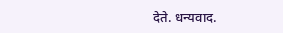देते. धन्यवाद.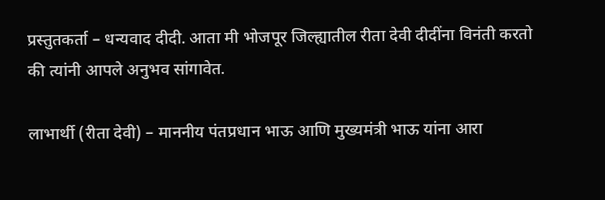प्रस्तुतकर्ता – धन्यवाद दीदी. आता मी भोजपूर जिल्ह्यातील रीता देवी दीदींना विनंती करतो की त्यांनी आपले अनुभव सांगावेत.

लाभार्थी (रीता देवी) – माननीय पंतप्रधान भाऊ आणि मुख्यमंत्री भाऊ यांना आरा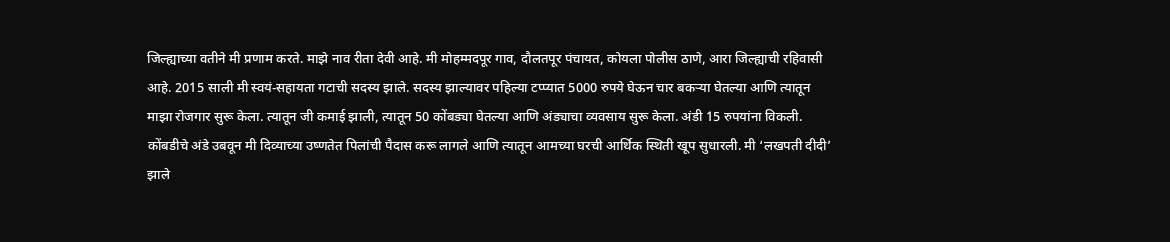जिल्ह्याच्या वतीने मी प्रणाम करते. माझे नाव रीता देवी आहे. मी मोहम्मदपूर गाव, दौलतपूर पंचायत, कोयला पोलीस ठाणे, आरा जिल्ह्याची रहिवासी आहे. 2015 साली मी स्वयं-सहायता गटाची सदस्य झाले. सदस्य झाल्यावर पहिल्या टप्प्यात 5000 रुपये घेऊन चार बकऱ्या घेतल्या आणि त्यातून माझा रोजगार सुरू केला. त्यातून जी कमाई झाली, त्यातून 50 कोंबड्या घेतल्या आणि अंड्याचा व्यवसाय सुरू केला. अंडी 15 रुपयांना विकली. कोंबडीचे अंडे उबवून मी दिव्याच्या उष्णतेत पिलांची पैदास करू लागले आणि त्यातून आमच्या घरची आर्थिक स्थिती खूप सुधारली. मी ‘लखपती दीदी’ झाले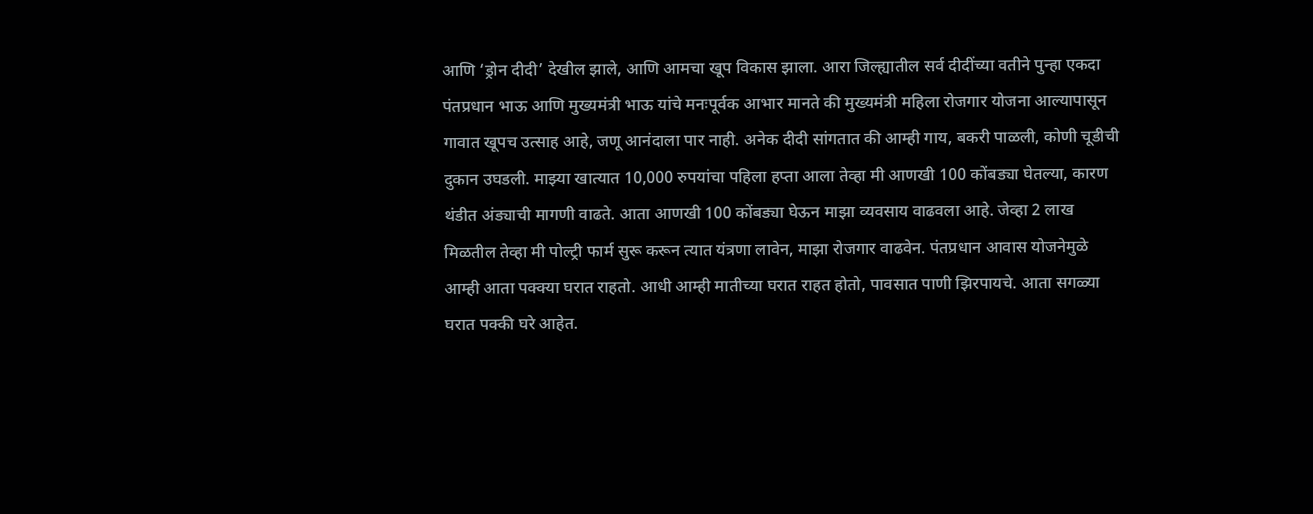आणि ‘ड्रोन दीदी’ देखील झाले, आणि आमचा खूप विकास झाला. आरा जिल्ह्यातील सर्व दीदींच्या वतीने पुन्हा एकदा पंतप्रधान भाऊ आणि मुख्यमंत्री भाऊ यांचे मनःपूर्वक आभार मानते की मुख्यमंत्री महिला रोजगार योजना आल्यापासून गावात खूपच उत्साह आहे, जणू आनंदाला पार नाही. अनेक दीदी सांगतात की आम्ही गाय, बकरी पाळली, कोणी चूडीची दुकान उघडली. माझ्या खात्यात 10,000 रुपयांचा पहिला हप्ता आला तेव्हा मी आणखी 100 कोंबड्या घेतल्या, कारण थंडीत अंड्याची मागणी वाढते. आता आणखी 100 कोंबड्या घेऊन माझा व्यवसाय वाढवला आहे. जेव्हा 2 लाख मिळतील तेव्हा मी पोल्ट्री फार्म सुरू करून त्यात यंत्रणा लावेन, माझा रोजगार वाढवेन. पंतप्रधान आवास योजनेमुळे आम्ही आता पक्क्या घरात राहतो. आधी आम्ही मातीच्या घरात राहत होतो, पावसात पाणी झिरपायचे. आता सगळ्या घरात पक्की घरे आहेत.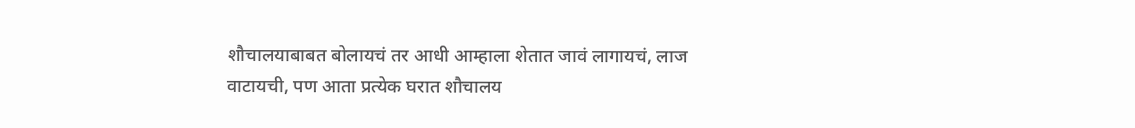शौचालयाबाबत बोलायचं तर आधी आम्हाला शेतात जावं लागायचं, लाज वाटायची, पण आता प्रत्येक घरात शौचालय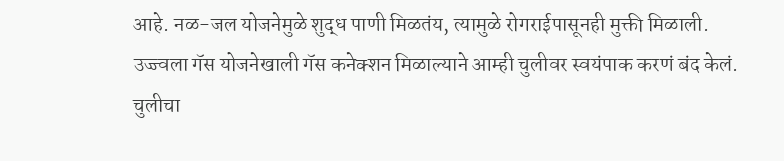आहे. नळ-जल योजनेमुळे शुद्ध पाणी मिळतंय, त्यामुळे रोगराईपासूनही मुक्ती मिळाली. उज्ज्वला गॅस योजनेखाली गॅस कनेक्शन मिळाल्याने आम्ही चुलीवर स्वयंपाक करणं बंद केलं. चुलीचा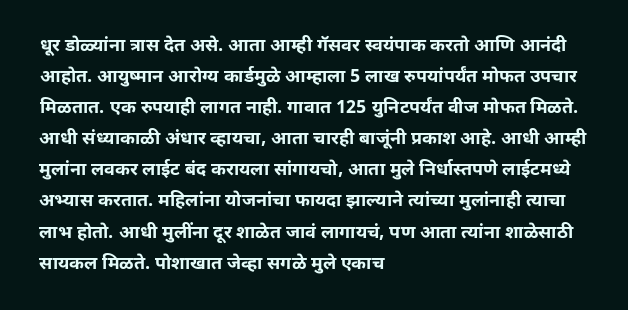धूर डोळ्यांना त्रास देत असे. आता आम्ही गॅसवर स्वयंपाक करतो आणि आनंदी आहोत. आयुष्मान आरोग्य कार्डमुळे आम्हाला 5 लाख रुपयांपर्यंत मोफत उपचार मिळतात. एक रुपयाही लागत नाही. गावात 125 युनिटपर्यंत वीज मोफत मिळते. आधी संध्याकाळी अंधार व्हायचा, आता चारही बाजूंनी प्रकाश आहे. आधी आम्ही मुलांना लवकर लाईट बंद करायला सांगायचो, आता मुले निर्धास्तपणे लाईटमध्ये अभ्यास करतात. महिलांना योजनांचा फायदा झाल्याने त्यांच्या मुलांनाही त्याचा लाभ होतो. आधी मुलींना दूर शाळेत जावं लागायचं, पण आता त्यांना शाळेसाठी सायकल मिळते. पोशाखात जेव्हा सगळे मुले एकाच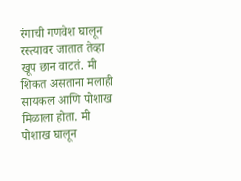रंगाची गणवेश घालून रस्त्यावर जातात तेव्हा खूप छान वाटतं. मी शिकत असताना मलाही सायकल आणि पोशाख मिळाला होता. मी पोशाख घालून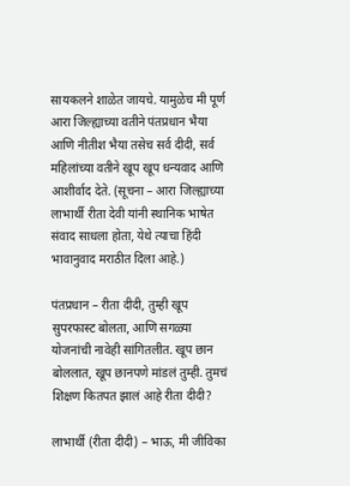सायकलने शाळेत जायचे. यामुळेच मी पूर्ण आरा जिल्ह्याच्या वतीने पंतप्रधान भैया आणि नीतीश भैया तसेच सर्व दीदी, सर्व महिलांच्या वतीने खूप खूप धन्यवाद आणि आशीर्वाद देते. (सूचना – आरा जिल्ह्याच्या लाभार्थी रीता देवी यांनी स्थानिक भाषेत संवाद साधला होता, येथे त्याचा हिंदी भावानुवाद मराठीत दिला आहे.)

पंतप्रधान – रीता दीदी, तुम्ही खूप सुपरफास्ट बोलता, आणि सगळ्या योजनांची नावेही सांगितलीत. खूप छान बोललात, खूप छानपणे मांडलं तुम्ही. तुमचं शिक्षण कितपत झालं आहे रीता दीदी?

लाभार्थी (रीता दीदी) – भाऊ, मी जीविका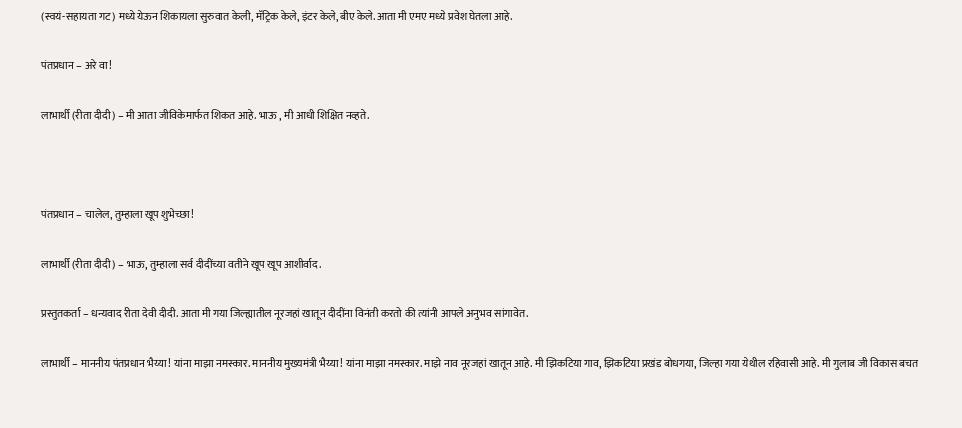(स्वयं-सहायता गट) मध्ये येऊन शिकायला सुरुवात केली, मॅट्रिक केले, इंटर केले, बीए केले. आता मी एमए मध्ये प्रवेश घेतला आहे.

पंतप्रधान – अरे वा!

लाभार्थी (रीता दीदी) – मी आता जीविकेमार्फत शिकत आहे. भाऊ , मी आधी शिक्षित नव्हते.



पंतप्रधान – चालेल, तुम्हाला खूप शुभेच्छा!

लाभार्थी (रीता दीदी) – भाऊ, तुम्हाला सर्व दीदींच्या वतीने खूप खूप आशीर्वाद.

प्रस्तुतकर्ता – धन्यवाद रीता देवी दीदी. आता मी गया जिल्ह्यातील नूरजहां खातून दीदींना विनंती करतो की त्यांनी आपले अनुभव सांगावेत.

लाभार्थी – माननीय पंतप्रधान भैय्या! यांना माझा नमस्कार. माननीय मुख्यमंत्री भैय्या! यांना माझा नमस्कार. माझे नाव नूरजहां खातून आहे. मी झिकटिया गाव, झिकटिया प्रखंड बोधगया, जिल्हा गया येथील रहिवासी आहे. मी गुलाब जी विकास बचत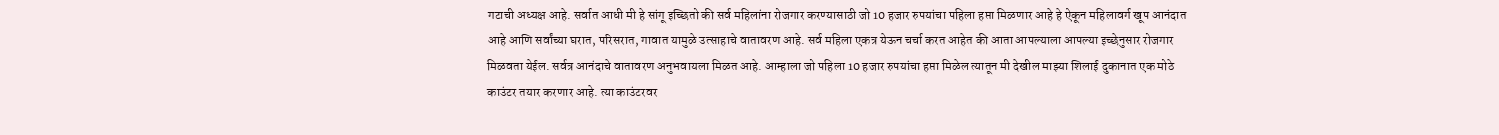गटाची अध्यक्ष आहे. सर्वात आधी मी हे सांगू इच्छितो की सर्व महिलांना रोजगार करण्यासाठी जो 10 हजार रुपयांचा पहिला हप्ता मिळणार आहे हे ऐकून महिलावर्ग खूप आनंदात आहे आणि सर्वांच्या घरात, परिसरात, गावात यामुळे उत्साहाचे वातावरण आहे. सर्व महिला एकत्र येऊन चर्चा करत आहेत की आता आपल्याला आपल्या इच्छेनुसार रोजगार मिळवता येईल. सर्वत्र आनंदाचे वातावरण अनुभवायला मिळत आहे. आम्हाला जो पहिला 10 हजार रुपयांचा हप्ता मिळेल त्यातून मी देखील माझ्या शिलाई दुकानात एक मोठे काउंटर तयार करणार आहे. त्या काउंटरवर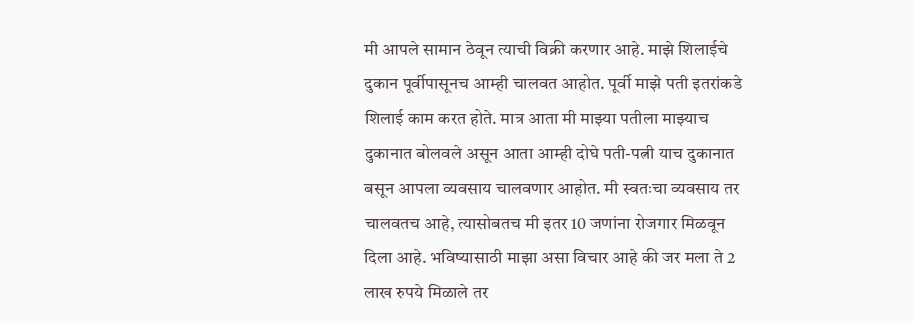मी आपले सामान ठेवून त्याची विक्री करणार आहे. माझे शिलाईचे दुकान पूर्वीपासूनच आम्ही चालवत आहोत. पूर्वी माझे पती इतरांकडे शिलाई काम करत होते. मात्र आता मी माझ्या पतीला माझ्याच दुकानात बोलवले असून आता आम्ही दोघे पती-पत्नी याच दुकानात बसून आपला व्यवसाय चालवणार आहोत. मी स्वतःचा व्यवसाय तर चालवतच आहे, त्यासोबतच मी इतर 10 जणांना रोजगार मिळवून दिला आहे. भविष्यासाठी माझा असा विचार आहे की जर मला ते 2 लाख रुपये मिळाले तर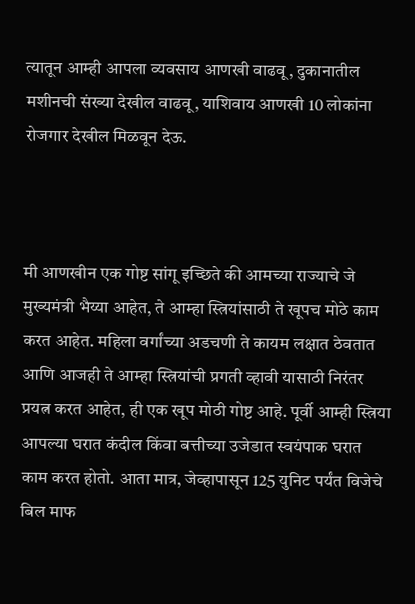त्यातून आम्ही आपला व्यवसाय आणखी वाढवू, दुकानातील मशीनची संख्या देखील वाढवू, याशिवाय आणखी 10 लोकांना रोजगार देखील मिळवून देऊ.



मी आणखीन एक गोष्ट सांगू इच्छिते की आमच्या राज्याचे जे मुख्यमंत्री भैय्या आहेत, ते आम्हा स्त्रियांसाठी ते खूपच मोठे काम करत आहेत. महिला वर्गांच्या अडचणी ते कायम लक्षात ठेवतात आणि आजही ते आम्हा स्त्रियांची प्रगती व्हावी यासाठी निरंतर प्रयत्न करत आहेत, ही एक खूप मोठी गोष्ट आहे. पूर्वी आम्ही स्त्रिया आपल्या घरात कंदील किंवा बत्तीच्या उजेडात स्वयंपाक घरात काम करत होतो. आता मात्र, जेव्हापासून 125 युनिट पर्यंत विजेचे बिल माफ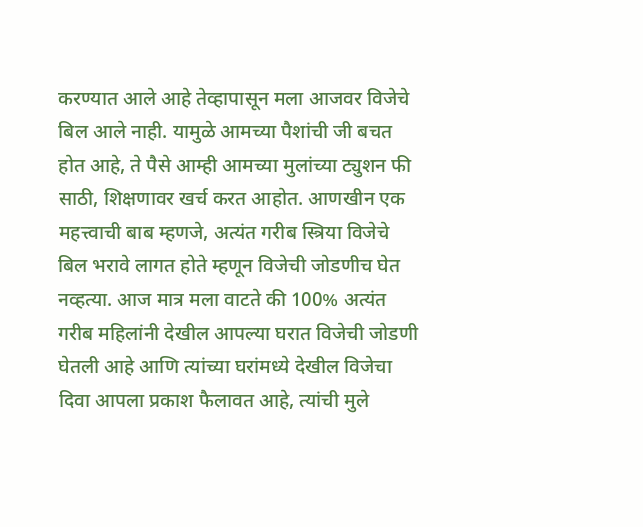करण्यात आले आहे तेव्हापासून मला आजवर विजेचे बिल आले नाही. यामुळे आमच्या पैशांची जी बचत होत आहे, ते पैसे आम्ही आमच्या मुलांच्या ट्युशन फी साठी, शिक्षणावर खर्च करत आहोत. आणखीन एक महत्त्वाची बाब म्हणजे, अत्यंत गरीब स्त्रिया विजेचे बिल भरावे लागत होते म्हणून विजेची जोडणीच घेत नव्हत्या. आज मात्र मला वाटते की 100% अत्यंत गरीब महिलांनी देखील आपल्या घरात विजेची जोडणी घेतली आहे आणि त्यांच्या घरांमध्ये देखील विजेचा दिवा आपला प्रकाश फैलावत आहे, त्यांची मुले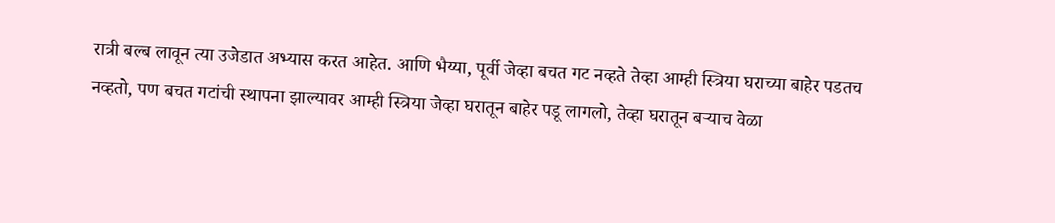रात्री बल्ब लावून त्या उजेडात अभ्यास करत आहेत. आणि भैय्या, पूर्वी जेव्हा बचत गट नव्हते तेव्हा आम्ही स्त्रिया घराच्या बाहेर पडतच नव्हतो, पण बचत गटांची स्थापना झाल्यावर आम्ही स्त्रिया जेव्हा घरातून बाहेर पडू लागलो, तेव्हा घरातून बऱ्याच वेळा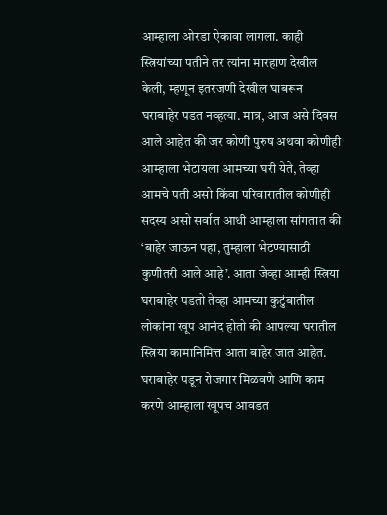आम्हाला ओरडा ऐकावा लागला. काही स्त्रियांच्या पतीने तर त्यांना मारहाण देखील केली, म्हणून इतरजणी देखील घाबरून घराबाहेर पडत नव्हत्या. मात्र, आज असे दिवस आले आहेत की जर कोणी पुरुष अथवा कोणीही आम्हाला भेटायला आमच्या घरी येते, तेव्हा आमचे पती असो किंवा परिवारातील कोणीही सदस्य असो सर्वात आधी आम्हाला सांगतात की ‘बाहेर जाऊन पहा, तुम्हाला भेटण्यासाठी कुणीतरी आले आहे’. आता जेव्हा आम्ही स्त्रिया घराबाहेर पडतो तेव्हा आमच्या कुटुंबातील लोकांना खूप आनंद होतो की आपल्या घरातील स्त्रिया कामानिमित्त आता बाहेर जात आहेत. घराबाहेर पडून रोजगार मिळवणे आणि काम करणे आम्हाला खूपच आवडत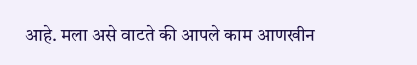आहे. मला असे वाटते की आपले काम आणखीन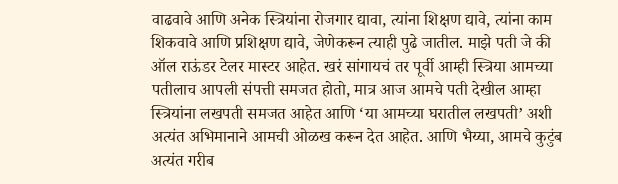वाढवावे आणि अनेक स्त्रियांना रोजगार द्यावा, त्यांना शिक्षण द्यावे, त्यांना काम शिकवावे आणि प्रशिक्षण द्यावे, जेणेकरून त्याही पुढे जातील. माझे पती जे की ऑल राऊंडर टेलर मास्टर आहेत. खरं सांगायचं तर पूर्वी आम्ही स्त्रिया आमच्या पतीलाच आपली संपत्ती समजत होतो, मात्र आज आमचे पती देखील आम्हा स्त्रियांना लखपती समजत आहेत आणि ‘या आमच्या घरातील लखपती’ अशी अत्यंत अभिमानाने आमची ओळख करून देत आहेत. आणि भैय्या, आमचे कुटुंब अत्यंत गरीब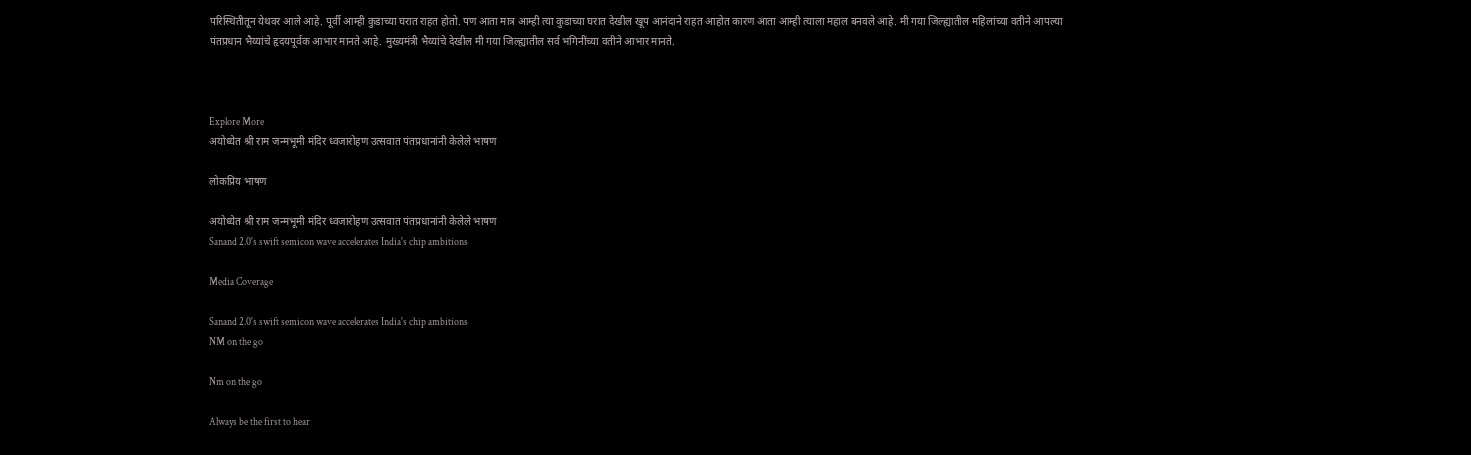परिस्थितीतून येथवर आले आहे. पूर्वी आम्ही कुडाच्या घरात राहत होतो. पण आता मात्र आम्ही त्या कुडाच्या घरात देखील खूप आनंदाने राहत आहोत कारण आता आम्ही त्याला महाल बनवले आहे. मी गया जिल्ह्यातील महिलांच्या वतीने आपल्या पंतप्रधान भैय्यांचे हृदयपूर्वक आभार मानते आहे. मुख्यमंत्री भैय्यांचे देखील मी गया जिल्ह्यातील सर्व भगिनींच्या वतीने आभार मानते.



Explore More
अयोध्येत श्री राम जन्मभूमी मंदिर ध्वजारोहण उत्सवात पंतप्रधानांनी केलेले भाषण

लोकप्रिय भाषण

अयोध्येत श्री राम जन्मभूमी मंदिर ध्वजारोहण उत्सवात पंतप्रधानांनी केलेले भाषण
Sanand 2.0's swift semicon wave accelerates India's chip ambitions

Media Coverage

Sanand 2.0's swift semicon wave accelerates India's chip ambitions
NM on the go

Nm on the go

Always be the first to hear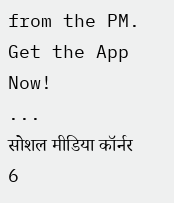from the PM. Get the App Now!
...
सोशल मीडिया कॉर्नर 6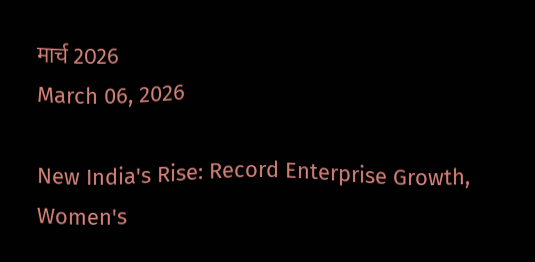मार्च 2026
March 06, 2026

New India's Rise: Record Enterprise Growth, Women's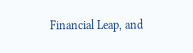Financial Leap, and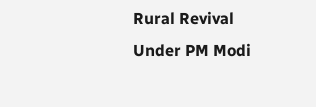Rural Revival Under PM Modi